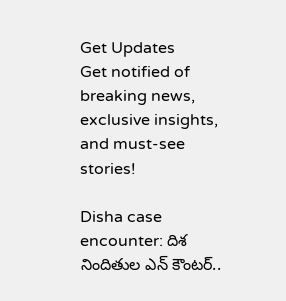Get Updates
Get notified of breaking news, exclusive insights, and must-see stories!

Disha case encounter: దిశ నిందితుల ఎన్ కౌంటర్..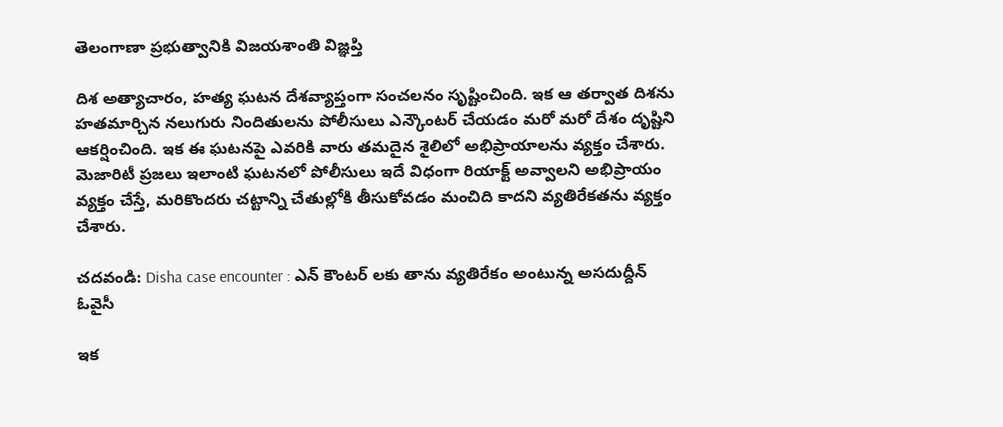తెలంగాణా ప్రభుత్వానికి విజయశాంతి విజ్ఞప్తి

దిశ అత్యాచారం, హత్య ఘటన దేశవ్యాప్తంగా సంచలనం సృష్టించింది. ఇక ఆ తర్వాత దిశను హతమార్చిన నలుగురు నిందితులను పోలీసులు ఎన్కౌంటర్ చేయడం మరో మరో దేశం దృష్టిని ఆకర్షించింది. ఇక ఈ ఘటనపై ఎవరికి వారు తమదైన శైలిలో అభిప్రాయాలను వ్యక్తం చేశారు. మెజారిటీ ప్రజలు ఇలాంటి ఘటనలో పోలీసులు ఇదే విధంగా రియాక్ట్ అవ్వాలని అభిప్రాయం వ్యక్తం చేస్తే, మరికొందరు చట్టాన్ని చేతుల్లోకి తీసుకోవడం మంచిది కాదని వ్యతిరేకతను వ్యక్తం చేశారు.

చదవండి: Disha case encounter : ఎన్ కౌంటర్ లకు తాను వ్యతిరేకం అంటున్న అసదుద్దీన్ ఓవైసీ

ఇక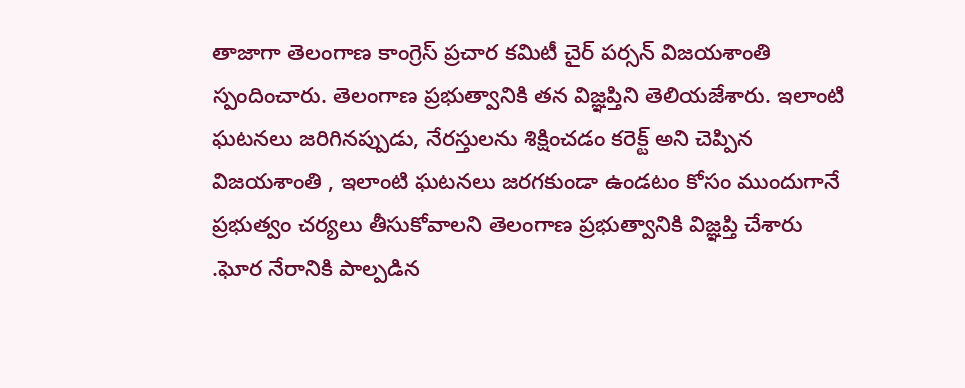తాజాగా తెలంగాణ కాంగ్రెస్ ప్రచార కమిటీ చైర్ పర్సన్ విజయశాంతి స్పందించారు. తెలంగాణ ప్రభుత్వానికి తన విజ్ఞప్తిని తెలియజేశారు. ఇలాంటి ఘటనలు జరిగినప్పుడు, నేరస్తులను శిక్షించడం కరెక్ట్ అని చెప్పిన విజయశాంతి , ఇలాంటి ఘటనలు జరగకుండా ఉండటం కోసం ముందుగానే ప్రభుత్వం చర్యలు తీసుకోవాలని తెలంగాణ ప్రభుత్వానికి విజ్ఞప్తి చేశారు .ఘోర నేరానికి పాల్పడిన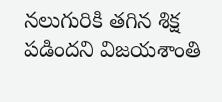నలుగురికి తగిన శిక్ష పడిందని విజయశాంతి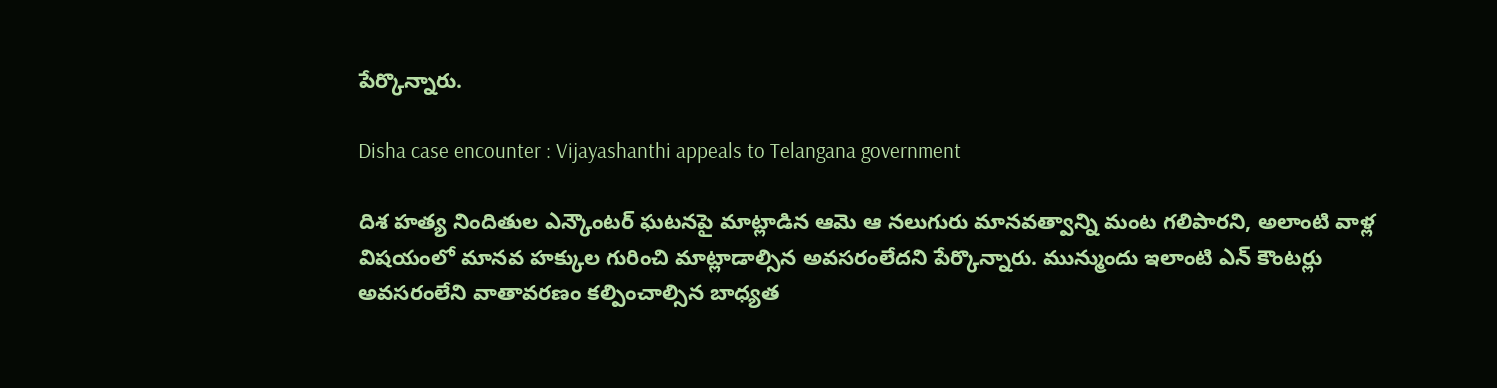పేర్కొన్నారు.

Disha case encounter : Vijayashanthi appeals to Telangana government

దిశ హత్య నిందితుల ఎన్కౌంటర్ ఘటనపై మాట్లాడిన ఆమె ఆ నలుగురు మానవత్వాన్ని మంట గలిపారని, అలాంటి వాళ్ల విషయంలో మానవ హక్కుల గురించి మాట్లాడాల్సిన అవసరంలేదని పేర్కొన్నారు. మున్ముందు ఇలాంటి ఎన్ కౌంటర్లు అవసరంలేని వాతావరణం కల్పించాల్సిన బాధ్యత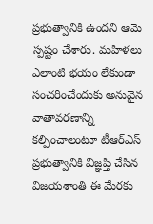ప్రభుత్వానికి ఉందని ఆమె స్పష్టం చేశారు. మహిళలు ఎలాంటి భయం లేకుండా సంచరించేందుకు అనువైన వాతావరణాన్ని కల్పించాలంటూ టీఆర్ఎస్ ప్రభుత్వానికి విజ్ఞప్తి చేసిన విజయశాంతి ఈ మేరకు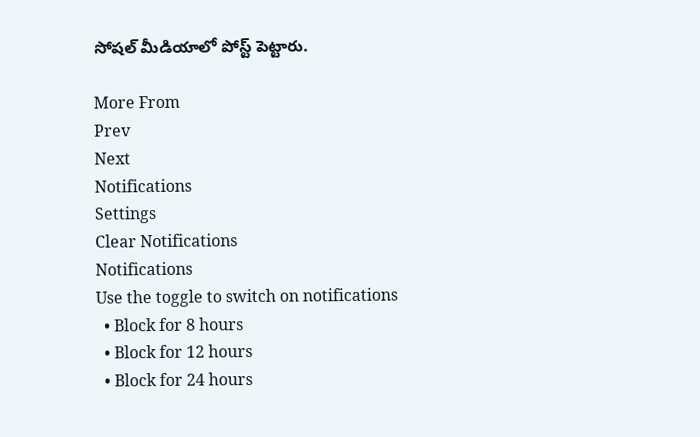సోషల్ మీడియాలో పోస్ట్ పెట్టారు.

More From
Prev
Next
Notifications
Settings
Clear Notifications
Notifications
Use the toggle to switch on notifications
  • Block for 8 hours
  • Block for 12 hours
  • Block for 24 hours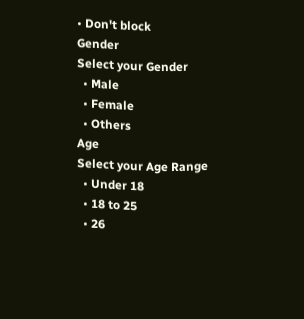• Don't block
Gender
Select your Gender
  • Male
  • Female
  • Others
Age
Select your Age Range
  • Under 18
  • 18 to 25
  • 26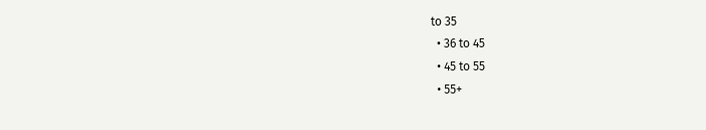to 35
  • 36 to 45
  • 45 to 55
  • 55+